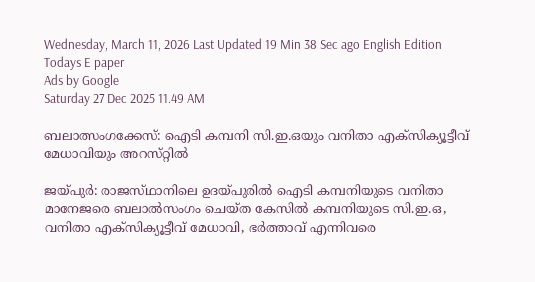Wednesday, March 11, 2026 Last Updated 19 Min 38 Sec ago English Edition
Todays E paper
Ads by Google
Saturday 27 Dec 2025 11.49 AM

ബലാത്സംഗക്കേസ്‌: ഐടി കമ്പനി സി.ഇ.ഒയും വനിതാ എക്‌സിക്യൂട്ടീവ്‌ മേധാവിയും അറസ്‌റ്റില്‍

ജയ്‌പുര്‍: രാജസ്‌ഥാനിലെ ഉദയ്‌പുരില്‍ ഐടി കമ്പനിയുടെ വനിതാ മാനേജരെ ബലാല്‍സംഗം ചെയ്‌ത കേസില്‍ കമ്പനിയുടെ സി.ഇ.ഒ, വനിതാ എക്‌സിക്യൂട്ടീവ്‌ മേധാവി, ഭര്‍ത്താവ്‌ എന്നിവരെ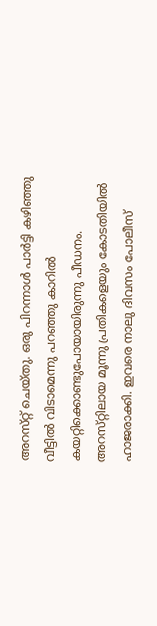അറസ്‌റ്റ് ചെയ്‌തു. ഒരു പിറന്നാള്‍ പാര്‍ട്ടി കഴിഞ്ഞു വീട്ടില്‍ വിടാമെന്നു പറഞ്ഞു കാറില്‍ കയറ്റിക്കൊണ്ടുപോയായിരുന്നു പീഡനം. അറസ്‌റ്റിലായ മൂന്നു പ്രതികളെയും കോടതിയില്‍ ഹാജരാക്കി. ഇവരെ നാലു ദിവസം പോലീസ്‌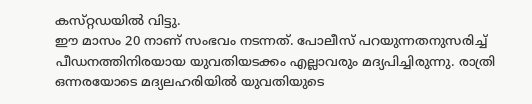കസ്‌റ്റഡയില്‍ വിട്ടു.
ഈ മാസം 20 നാണ്‌ സംഭവം നടന്നത്‌. പോലീസ്‌ പറയുന്നതനുസരിച്ച്‌ പീഡനത്തിനിരയായ യുവതിയടക്കം എല്ലാവരും മദ്യപിച്ചിരുന്നു. രാത്രി ഒന്നരയോടെ മദ്യലഹരിയില്‍ യുവതിയുടെ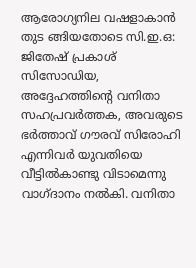ആരോഗ്യനില വഷളാകാന്‍ തുട ങ്ങിയതോടെ സി.ഇ.ഒ: ജിതേഷ്‌ പ്രകാശ്‌ സിസോഡിയ, അദ്ദേഹത്തിന്റെ വനിതാ സഹപ്രവര്‍ത്തക, അവരുടെ ഭര്‍ത്താവ്‌ ഗൗരവ്‌ സിരോഹി എന്നിവര്‍ യുവതിയെ വീട്ടില്‍കാണ്ടു വിടാമെന്നു വാഗ്‌ദാനം നല്‍കി. വനിതാ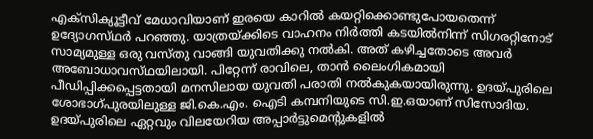എക്‌സിക്യൂട്ടീവ്‌ മേധാവിയാണ്‌ ഇരയെ കാറില്‍ കയറ്റിക്കൊണ്ടുപോയതെന്ന്‌ ഉദ്യോഗസ്‌ഥര്‍ പറഞ്ഞു. യാത്രയ്‌ക്കിടെ വാഹനം നിര്‍ത്തി കടയില്‍നിന്ന്‌ സിഗരറ്റിനോട്‌ സാമ്യമുള്ള ഒരു വസ്‌തു വാങ്ങി യുവതിക്കു നല്‍കി. അത്‌ കഴിച്ചതോടെ അവര്‍ അബോധാവസ്‌ഥയിലായി. പിറ്റേന്ന്‌ രാവിലെ, താന്‍ ലൈംഗികമായി പീഡിപ്പിക്കപ്പെട്ടതായി മനസിലായ യുവതി പരാതി നല്‍കുകയായിരുന്നു. ഉദയ്‌പുരിലെ ശോഭാഗ്‌പുരയിലുള്ള ജി.കെ.എം. ഐടി കമ്പനിയുടെ സി.ഇ.ഒയാണ്‌ സിസോദിയ. ഉദയ്‌പുരിലെ ഏറ്റവും വിലയേറിയ അപ്പാര്‍ട്ടുമെന്റുകളില്‍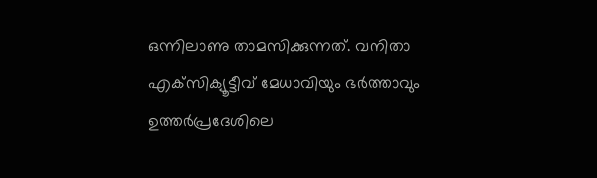ഒന്നിലാണു താമസിക്കുന്നത്‌. വനിതാ എക്‌സിക്യൂട്ടീവ്‌ മേധാവിയും ഭര്‍ത്താവും ഉത്തര്‍പ്രദേശിലെ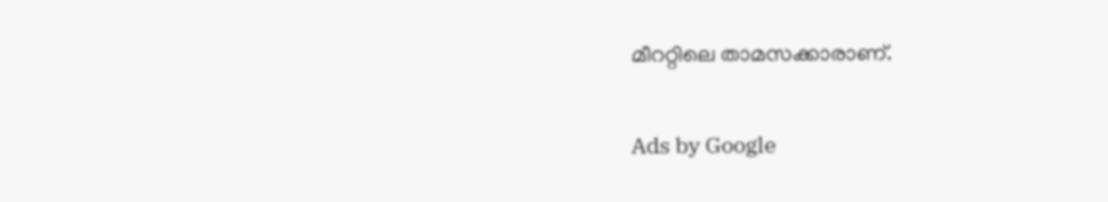മീററ്റിലെ താമസക്കാരാണ്‌.

Ads by Google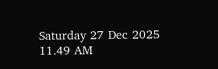Saturday 27 Dec 2025 11.49 AM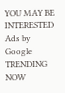YOU MAY BE INTERESTED
Ads by Google
TRENDING NOW